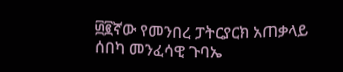፴፪ኛው የመንበረ ፓትርያርክ አጠቃላይ ሰበካ መንፈሳዊ ጉባኤ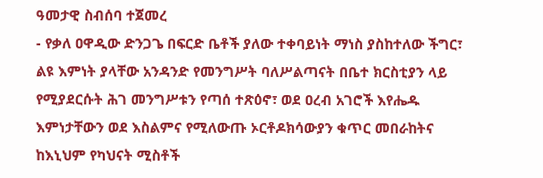ዓመታዊ ስብሰባ ተጀመረ
- የቃለ ዐዋዲው ድንጋጌ በፍርድ ቤቶች ያለው ተቀባይነት ማነስ ያስከተለው ችግር፣ ልዩ እምነት ያላቸው አንዳንድ የመንግሥት ባለሥልጣናት በቤተ ክርስቲያን ላይ የሚያደርሱት ሕገ መንግሥቱን የጣሰ ተጽዕኖ፣ ወደ ዐረብ አገሮች እየሔዱ እምነታቸውን ወደ እስልምና የሚለውጡ ኦርቶዶክሳውያን ቁጥር መበራከትና ከእኒህም የካህናት ሚስቶች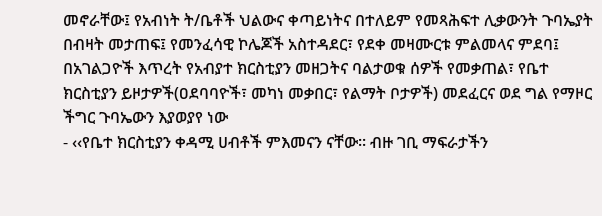መኖራቸው፤ የአብነት ት/ቤቶች ህልውና ቀጣይነትና በተለይም የመጻሕፍተ ሊቃውንት ጉባኤያት በብዛት መታጠፍ፤ የመንፈሳዊ ኮሌጆች አስተዳደር፣ የደቀ መዛሙርቱ ምልመላና ምደባ፤ በአገልጋዮች እጥረት የአብያተ ክርስቲያን መዘጋትና ባልታወቁ ሰዎች የመቃጠል፣ የቤተ ክርስቲያን ይዞታዎች(ዐደባባዮች፣ መካነ መቃበር፣ የልማት ቦታዎች) መደፈርና ወደ ግል የማዞር ችግር ጉባኤውን እያወያየ ነው
- ‹‹የቤተ ክርስቲያን ቀዳሚ ሀብቶች ምእመናን ናቸው፡፡ ብዙ ገቢ ማፍራታችን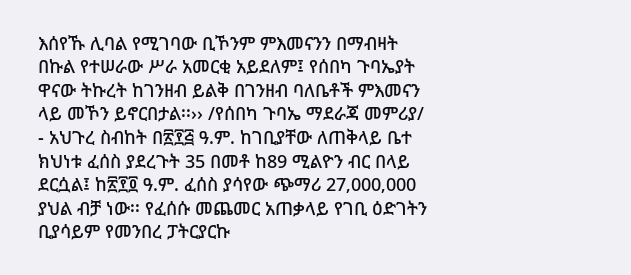እሰየኹ ሊባል የሚገባው ቢኾንም ምእመናንን በማብዛት በኩል የተሠራው ሥራ አመርቂ አይደለም፤ የሰበካ ጉባኤያት ዋናው ትኩረት ከገንዘብ ይልቅ በገንዘብ ባለቤቶች ምእመናን ላይ መኾን ይኖርበታል፡፡›› /የሰበካ ጉባኤ ማደራጃ መምሪያ/
- አህጉረ ስብከት በ፳፻፭ ዓ.ም. ከገቢያቸው ለጠቅላይ ቤተ ክህነቱ ፈሰስ ያደረጉት 35 በመቶ ከ89 ሚልዮን ብር በላይ ደርሷል፤ ከ፳፻፬ ዓ.ም. ፈሰስ ያሳየው ጭማሪ 27‚000‚000 ያህል ብቻ ነው፡፡ የፈሰሱ መጨመር አጠቃላይ የገቢ ዕድገትን ቢያሳይም የመንበረ ፓትርያርኩ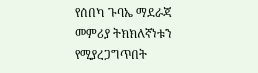የሰበካ ጉባኤ ማደራጃ መምሪያ ትክክለኛነቱን የሚያረጋግጥበት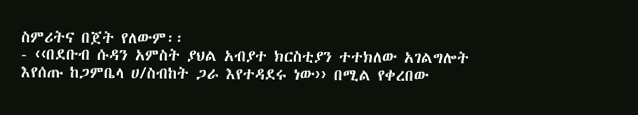ስምሪትና በጀት የለውም፡፡
- ‹‹በደቡብ ሱዳን አምስት ያህል አብያተ ክርስቲያን ተተክለው አገልግሎት እየሰጡ ከጋምቤላ ሀ/ስብከት ጋራ እየተዳደሩ ነው›› በሚል የቀረበው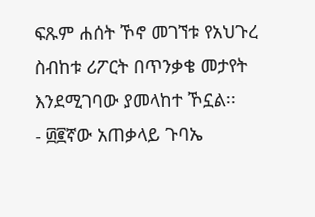ፍጹም ሐሰት ኾኖ መገኘቱ የአህጉረ ስብከቱ ሪፖርት በጥንቃቄ መታየት እንደሚገባው ያመላከተ ኾኗል፡፡
- ፴፪ኛው አጠቃላይ ጉባኤ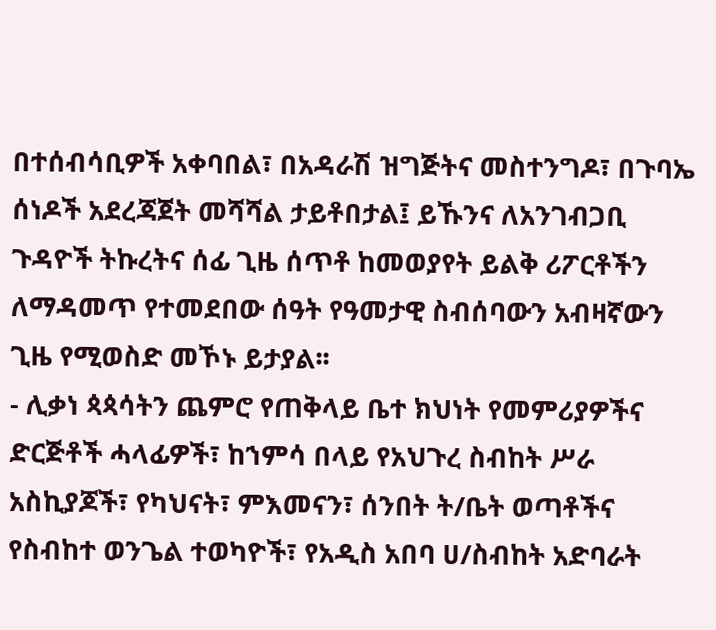በተሰብሳቢዎች አቀባበል፣ በአዳራሽ ዝግጅትና መስተንግዶ፣ በጉባኤ ሰነዶች አደረጃጀት መሻሻል ታይቶበታል፤ ይኹንና ለአንገብጋቢ ጉዳዮች ትኩረትና ሰፊ ጊዜ ሰጥቶ ከመወያየት ይልቅ ሪፖርቶችን ለማዳመጥ የተመደበው ሰዓት የዓመታዊ ስብሰባውን አብዛኛውን ጊዜ የሚወስድ መኾኑ ይታያል፡፡
- ሊቃነ ጳጳሳትን ጨምሮ የጠቅላይ ቤተ ክህነት የመምሪያዎችና ድርጅቶች ሓላፊዎች፣ ከኀምሳ በላይ የአህጉረ ስብከት ሥራ አስኪያጆች፣ የካህናት፣ ምእመናን፣ ሰንበት ት/ቤት ወጣቶችና የስብከተ ወንጌል ተወካዮች፣ የአዲስ አበባ ሀ/ስብከት አድባራት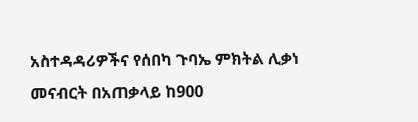አስተዳዳሪዎችና የሰበካ ጉባኤ ምክትል ሊቃነ መናብርት በአጠቃላይ ከ900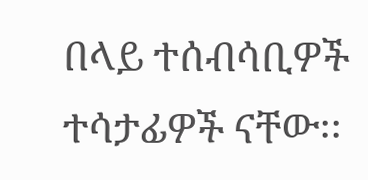በላይ ተሰብሳቢዎች ተሳታፊዎች ናቸው፡፡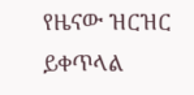የዜናው ዝርዝር ይቀጥላል